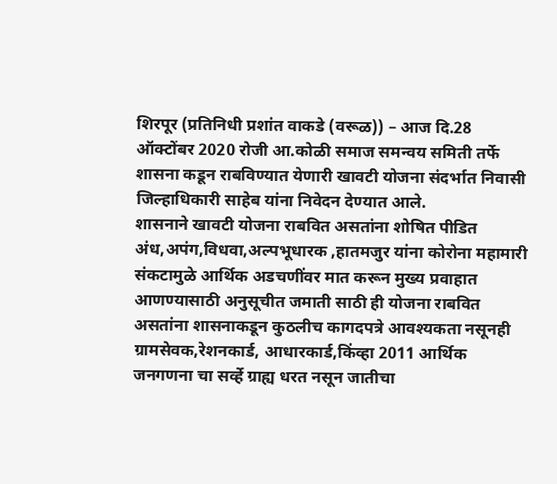शिरपूर (प्रतिनिधी प्रशांत वाकडे (वरूळ)) – आज दि.28 ऑक्टोंबर 2020 रोजी आ.कोळी समाज समन्वय समिती तर्फे शासना कडून राबविण्यात येणारी खावटी योजना संदर्भात निवासी जिल्हाधिकारी साहेब यांना निवेदन देण्यात आले.
शासनाने खावटी योजना राबवित असतांना शोषित पीडित अंध,अपंग,विधवा,अल्पभूधारक ,हातमजुर यांना कोरोना महामारी संकटामुळे आर्थिक अडचणींवर मात करून मुख्य प्रवाहात आणण्यासाठी अनुसूचीत जमाती साठी ही योजना राबवित असतांना शासनाकडून कुठलीच कागदपत्रे आवश्यकता नसूनही ग्रामसेवक,रेशनकार्ड, आधारकार्ड,किंव्हा 2011 आर्थिक जनगणना चा सर्व्हे ग्राह्य धरत नसून जातीचा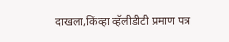दाखला,किंव्हा व्हॅलीडीटी प्रमाण पत्र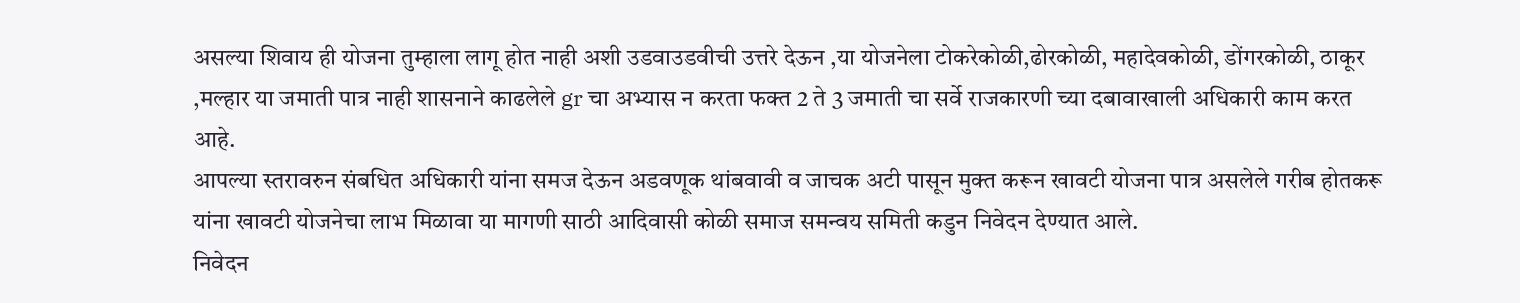असल्या शिवाय ही योजना तुम्हाला लागू होत नाही अशी उडवाउडवीची उत्तरे देऊन ,या योजनेला टोकरेकोळी,ढोरकोळी, महादेवकोळी, डोंगरकोळी, ठाकूर ,मल्हार या जमाती पात्र नाही शासनाने काढलेले gr चा अभ्यास न करता फक्त 2 ते 3 जमाती चा सर्वे राजकारणी च्या दबावाखाली अधिकारी काम करत आहे.
आपल्या स्तरावरुन संबधित अधिकारी यांना समज देऊन अडवणूक थांबवावी व जाचक अटी पासून मुक्त करून खावटी योजना पात्र असलेले गरीब होतकरू यांना खावटी योजनेचा लाभ मिळावा या मागणी साठी आदिवासी कोळी समाज समन्वय समिती कडुन निवेदन देण्यात आले.
निवेदन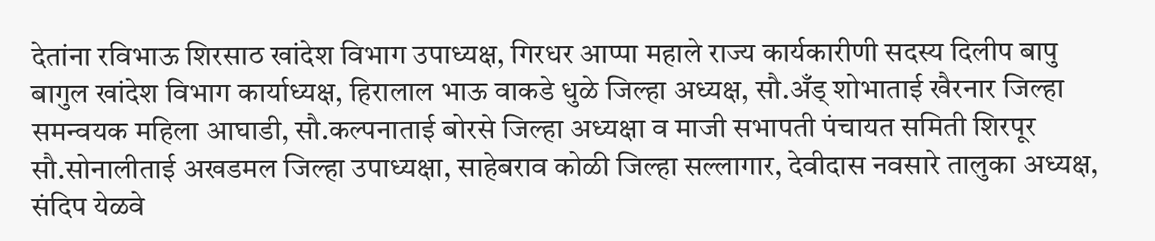देतांना रविभाऊ शिरसाठ खांदेश विभाग उपाध्यक्ष, गिरधर आप्पा महाले राज्य कार्यकारीणी सदस्य दिलीप बापु बागुल खांदेश विभाग कार्याध्यक्ष, हिरालाल भाऊ वाकडे धुळे जिल्हा अध्यक्ष, सौ.अँड् शोभाताई खैरनार जिल्हा समन्वयक महिला आघाडी, सौ.कल्पनाताई बोरसे जिल्हा अध्यक्षा व माजी सभापती पंचायत समिती शिरपूर सौ.सोनालीताई अखडमल जिल्हा उपाध्यक्षा, साहेबराव कोळी जिल्हा सल्लागार, देवीदास नवसारे तालुका अध्यक्ष, संदिप येळवे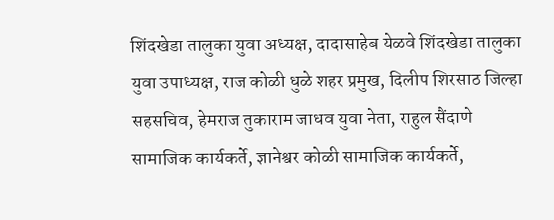शिंदखेडा तालुका युवा अध्यक्ष, दादासाहेब येळवे शिंदखेडा तालुका युवा उपाध्यक्ष, राज कोळी धुळे शहर प्रमुख, दिलीप शिरसाठ जिल्हा सहसचिव, हेमराज तुकाराम जाधव युवा नेता, राहुल सैंदाणे सामाजिक कार्यकर्ते, ज्ञानेश्वर कोळी सामाजिक कार्यकर्ते,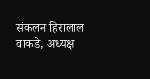संकलन हिरालाल वाकडे, अध्यक्ष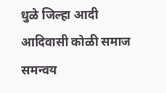धुळे जिल्हा आदी आदिवासी कोळी समाज समन्वय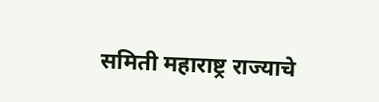समिती महाराष्ट्र राज्याचे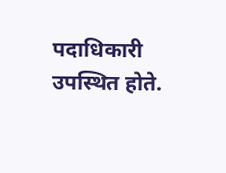पदाधिकारी उपस्थित होते.